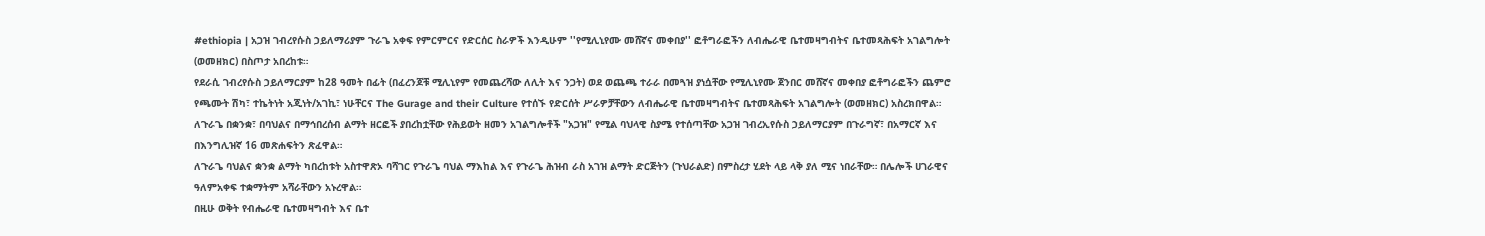#ethiopia | አጋዝ ገብረየሱስ ኃይለማሪያም ጉራጌ አቀፍ የምርምርና የድርሰር ስራዎች እንዲሁም ''የሚሊኒየሙ መሸኛና መቀበያ'' ፎቶግራፎችን ለብሔራዊ ቤተመዛግብትና ቤተመጻሕፍት አገልግሎት (ወመዘክር) በስጦታ አበረከቱ።
የደራሲ ገብረየሱስ ኃይለማርያም ከ28 ዓመት በፊት (በፈረንጆቹ ሚሊኒየም የመጨረሻው ለሊት እና ንጋት) ወደ ወጨጫ ተራራ በመጓዝ ያነሷቸው የሚሊኒየሙ ጀንበር መሸኛና መቀበያ ፎቶግራፎችን ጨምሮ የጫሙት ሽካ፣ ተኬትነት አጂነት/አገኪ፣ ነሁቸርና The Gurage and their Culture የተሰኙ የድርሰት ሥራዎቻቸውን ለብሔራዊ ቤተመዛግብትና ቤተመጻሕፍት አገልግሎት (ወመዘክር) አስረክበዋል።
ለጉራጌ በቋንቋ፣ በባህልና በማኅበረሰብ ልማት ዘርፎች ያበረከቷቸው የሕይወት ዘመን አገልግሎቶች "አጋዝ" የሚል ባህላዊ ስያሜ የተሰጣቸው አጋዝ ገብረኢየሱስ ኃይለማርያም በጉራግኛ፣ በአማርኛ እና በእንግሊዝኛ 16 መጽሐፍትን ጽፈዋል።
ለጉራጌ ባህልና ቋንቋ ልማት ካበረከቱት አስተዋጽኦ ባሻገር የጉራጌ ባህል ማእከል እና የጉራጌ ሕዝብ ራስ አገዝ ልማት ድርጅትን (ጉህራልድ) በምስረታ ሂደት ላይ ላቅ ያለ ሚና ነበራቸው። በሌሎች ሀገራዊና ዓለምአቀፍ ተቋማትም አሻራቸውን አኑረዋል።
በዚሁ ወቅት የብሔራዊ ቤተመዛግብት እና ቤተ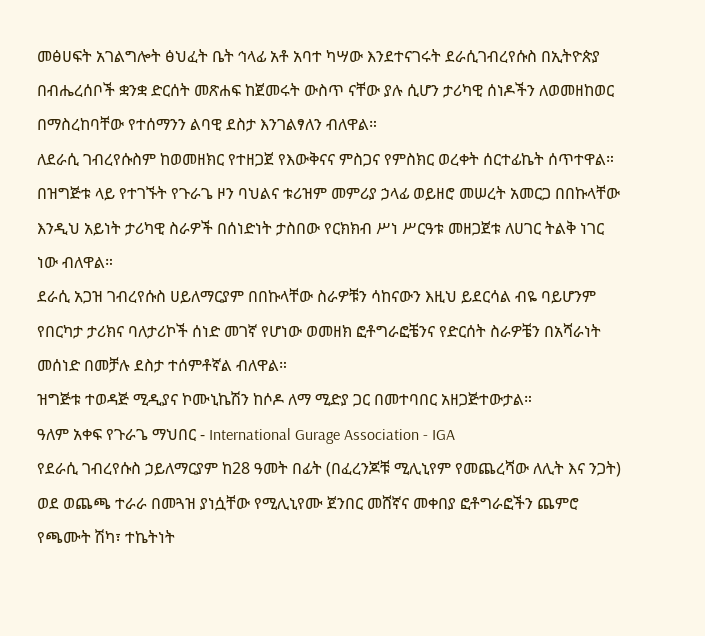መፅሀፍት አገልግሎት ፅህፈት ቤት ኅላፊ አቶ አባተ ካሣው እንደተናገሩት ደራሲገብረየሱስ በኢትዮጵያ በብሔረሰቦች ቋንቋ ድርሰት መጽሐፍ ከጀመሩት ውስጥ ናቸው ያሉ ሲሆን ታሪካዊ ሰነዶችን ለወመዘከወር በማስረከባቸው የተሰማንን ልባዊ ደስታ እንገልፃለን ብለዋል።
ለደራሲ ገብረየሱስም ከወመዘክር የተዘጋጀ የእውቅናና ምስጋና የምስክር ወረቀት ሰርተፊኬት ሰጥተዋል።
በዝግጅቱ ላይ የተገኙት የጉራጌ ዞን ባህልና ቱሪዝም መምሪያ ኃላፊ ወይዘሮ መሠረት አመርጋ በበኩላቸው እንዲህ አይነት ታሪካዊ ስራዎች በሰነድነት ታስበው የርክክብ ሥነ ሥርዓቱ መዘጋጀቱ ለሀገር ትልቅ ነገር ነው ብለዋል።
ደራሲ አጋዝ ገብረየሱስ ሀይለማርያም በበኩላቸው ስራዎቹን ሳከናውን እዚህ ይደርሳል ብዬ ባይሆንም የበርካታ ታሪክና ባለታሪኮች ሰነድ መገኛ የሆነው ወመዘክ ፎቶግራፎቼንና የድርሰት ስራዎቼን በአሻራነት መሰነድ በመቻሉ ደስታ ተሰምቶኛል ብለዋል።
ዝግጅቱ ተወዳጅ ሚዲያና ኮሙኒኬሽን ከሶዶ ለማ ሚድያ ጋር በመተባበር አዘጋጅተውታል።
ዓለም አቀፍ የጉራጌ ማህበር - International Gurage Association - IGA
የደራሲ ገብረየሱስ ኃይለማርያም ከ28 ዓመት በፊት (በፈረንጆቹ ሚሊኒየም የመጨረሻው ለሊት እና ንጋት) ወደ ወጨጫ ተራራ በመጓዝ ያነሷቸው የሚሊኒየሙ ጀንበር መሸኛና መቀበያ ፎቶግራፎችን ጨምሮ የጫሙት ሽካ፣ ተኬትነት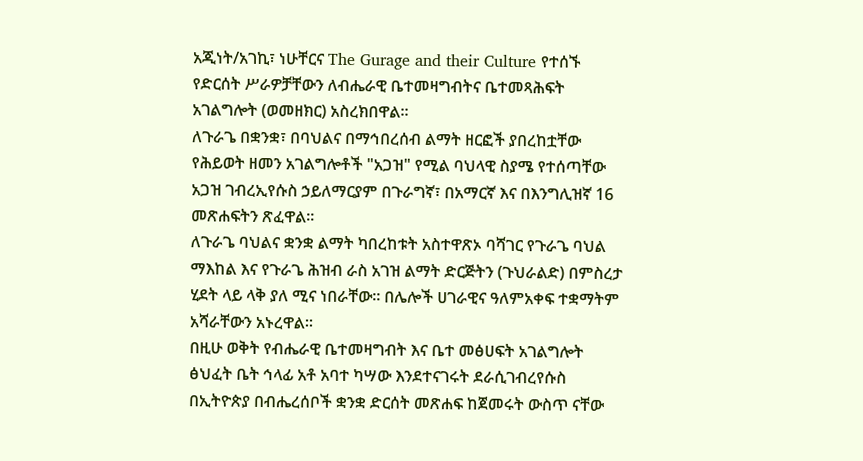አጂነት/አገኪ፣ ነሁቸርና The Gurage and their Culture የተሰኙ የድርሰት ሥራዎቻቸውን ለብሔራዊ ቤተመዛግብትና ቤተመጻሕፍት አገልግሎት (ወመዘክር) አስረክበዋል።
ለጉራጌ በቋንቋ፣ በባህልና በማኅበረሰብ ልማት ዘርፎች ያበረከቷቸው የሕይወት ዘመን አገልግሎቶች "አጋዝ" የሚል ባህላዊ ስያሜ የተሰጣቸው አጋዝ ገብረኢየሱስ ኃይለማርያም በጉራግኛ፣ በአማርኛ እና በእንግሊዝኛ 16 መጽሐፍትን ጽፈዋል።
ለጉራጌ ባህልና ቋንቋ ልማት ካበረከቱት አስተዋጽኦ ባሻገር የጉራጌ ባህል ማእከል እና የጉራጌ ሕዝብ ራስ አገዝ ልማት ድርጅትን (ጉህራልድ) በምስረታ ሂደት ላይ ላቅ ያለ ሚና ነበራቸው። በሌሎች ሀገራዊና ዓለምአቀፍ ተቋማትም አሻራቸውን አኑረዋል።
በዚሁ ወቅት የብሔራዊ ቤተመዛግብት እና ቤተ መፅሀፍት አገልግሎት ፅህፈት ቤት ኅላፊ አቶ አባተ ካሣው እንደተናገሩት ደራሲገብረየሱስ በኢትዮጵያ በብሔረሰቦች ቋንቋ ድርሰት መጽሐፍ ከጀመሩት ውስጥ ናቸው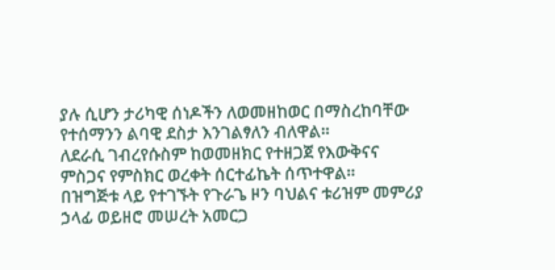ያሉ ሲሆን ታሪካዊ ሰነዶችን ለወመዘከወር በማስረከባቸው የተሰማንን ልባዊ ደስታ እንገልፃለን ብለዋል።
ለደራሲ ገብረየሱስም ከወመዘክር የተዘጋጀ የእውቅናና ምስጋና የምስክር ወረቀት ሰርተፊኬት ሰጥተዋል።
በዝግጅቱ ላይ የተገኙት የጉራጌ ዞን ባህልና ቱሪዝም መምሪያ ኃላፊ ወይዘሮ መሠረት አመርጋ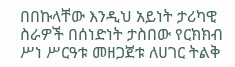በበኩላቸው እንዲህ አይነት ታሪካዊ ስራዎች በሰነድነት ታስበው የርክክብ ሥነ ሥርዓቱ መዘጋጀቱ ለሀገር ትልቅ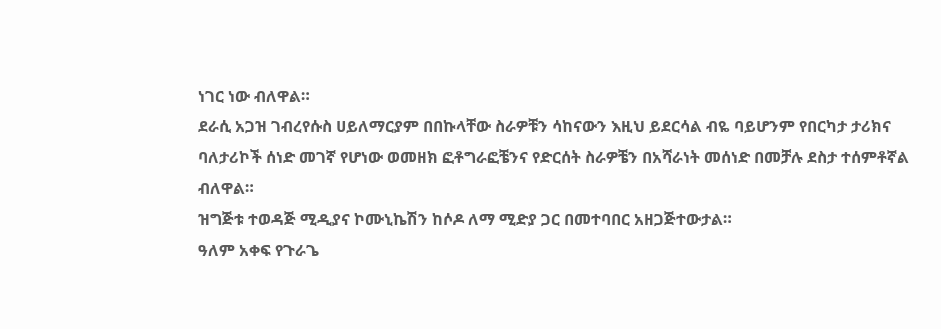ነገር ነው ብለዋል።
ደራሲ አጋዝ ገብረየሱስ ሀይለማርያም በበኩላቸው ስራዎቹን ሳከናውን እዚህ ይደርሳል ብዬ ባይሆንም የበርካታ ታሪክና ባለታሪኮች ሰነድ መገኛ የሆነው ወመዘክ ፎቶግራፎቼንና የድርሰት ስራዎቼን በአሻራነት መሰነድ በመቻሉ ደስታ ተሰምቶኛል ብለዋል።
ዝግጅቱ ተወዳጅ ሚዲያና ኮሙኒኬሽን ከሶዶ ለማ ሚድያ ጋር በመተባበር አዘጋጅተውታል።
ዓለም አቀፍ የጉራጌ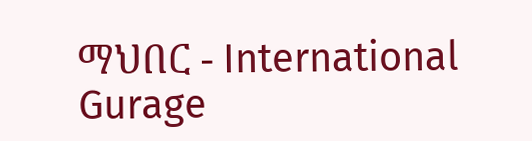ማህበር - International Gurage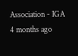Association - IGA
4 months ago